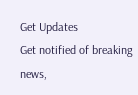Get Updates
Get notified of breaking news,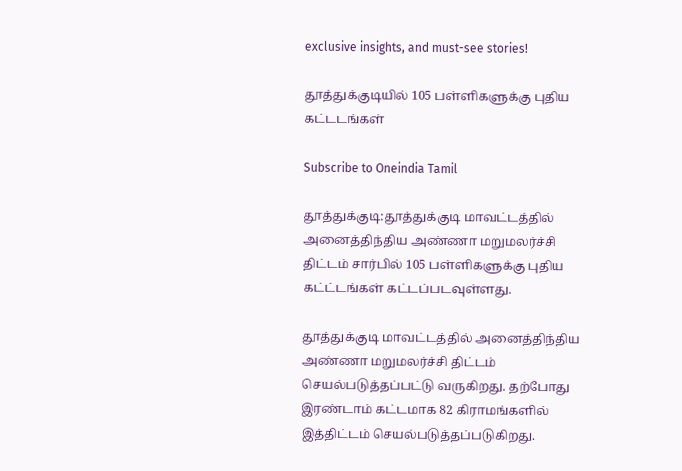exclusive insights, and must-see stories!

தூத்துக்குடியில் 105 பள்ளிகளுக்கு புதிய கட்டடங்கள்

Subscribe to Oneindia Tamil

தூத்துக்குடி:தூத்துக்குடி மாவட்டத்தில் அனைத்திந்திய அண்ணா மறுமலர்ச்சி திட்டம் சார்பில் 105 பள்ளிகளுக்கு புதிய கட்ட்டங்கள் கட்டப்படவுள்ளது.

தூத்துக்குடி மாவட்டத்தில் அனைத்திந்திய அண்ணா மறுமலர்ச்சி திட்டம் செயல்படுத்தப்பட்டு வருகிறது. தற்போது இரண்டாம் கட்டமாக 82 கிராமங்களில் இத்திட்டம் செயல்படுத்தப்படுகிறது.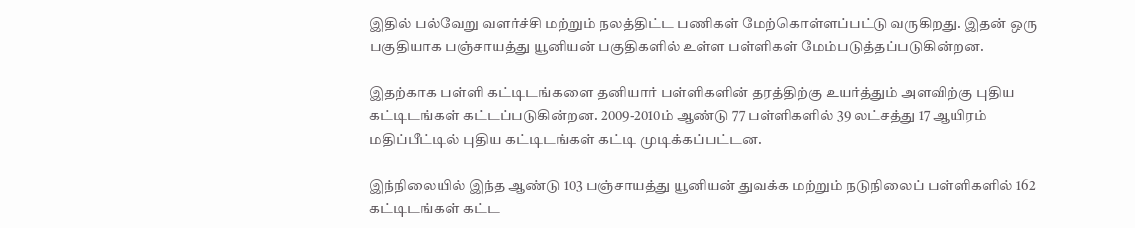இதில் பல்வேறு வளர்ச்சி மற்றும் நலத்திட்ட பணிகள் மேற்கொள்ளப்பட்டு வருகிறது. இதன் ஒரு பகுதியாக பஞ்சாயத்து யூனியன் பகுதிகளில் உள்ள பள்ளிகள் மேம்படுத்தப்படுகின்றன.

இதற்காக பள்ளி கட்டிடங்களை தனியார் பள்ளிகளின் தரத்திற்கு உயர்த்தும் அளவிற்கு புதிய கட்டிடங்கள் கட்டப்படுகின்றன. 2009-2010ம் ஆண்டு 77 பள்ளிகளில் 39 லட்சத்து 17 ஆயிரம் மதிப்பீட்டில் புதிய கட்டிடங்கள் கட்டி முடிக்கப்பட்டன.

இந்நிலையில் இந்த ஆண்டு 103 பஞ்சாயத்து யூனியன் துவக்க மற்றும் நடுநிலைப் பள்ளிகளில் 162 கட்டிடங்கள் கட்ட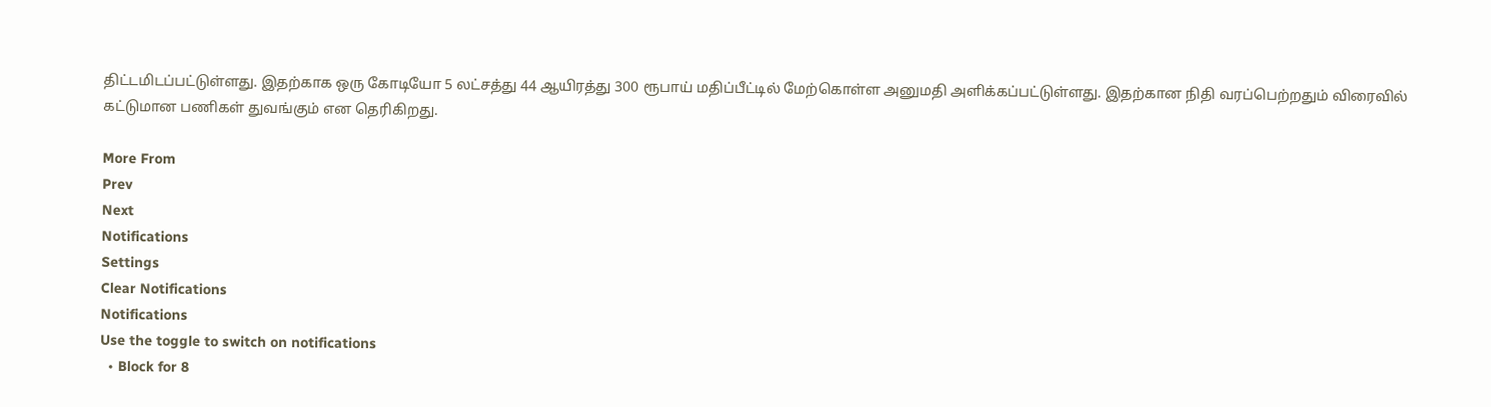திட்டமிடப்பட்டுள்ளது. இதற்காக ஒரு கோடியோ 5 லட்சத்து 44 ஆயிரத்து 300 ரூபாய் மதிப்பீட்டில் மேற்கொள்ள அனுமதி அளிக்கப்பட்டுள்ளது. இதற்கான நிதி வரப்பெற்றதும் விரைவில் கட்டுமான பணிகள் துவங்கும் என தெரிகிறது.

More From
Prev
Next
Notifications
Settings
Clear Notifications
Notifications
Use the toggle to switch on notifications
  • Block for 8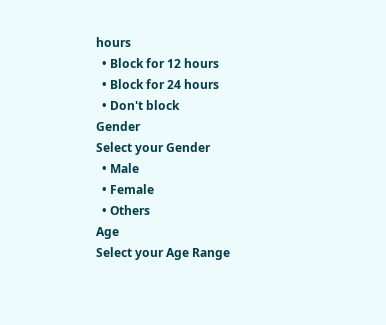hours
  • Block for 12 hours
  • Block for 24 hours
  • Don't block
Gender
Select your Gender
  • Male
  • Female
  • Others
Age
Select your Age Range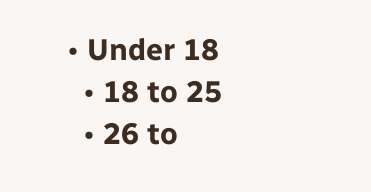• Under 18
  • 18 to 25
  • 26 to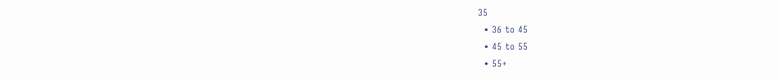35
  • 36 to 45
  • 45 to 55
  • 55+